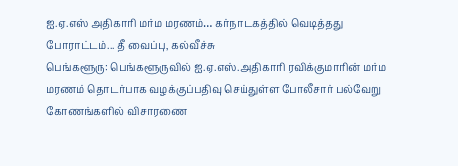ஐ.ஏ.எஸ் அதிகாரி மர்ம மரணம்… கர்நாடகத்தில் வெடித்தது போராட்டம்... தீ வைப்பு, கல்வீச்சு
பெங்களூரு: பெங்களூருவில் ஐ.ஏ.எஸ்.அதிகாரி ரவிக்குமாரின் மர்ம மரணம் தொடர்பாக வழக்குப்பதிவு செய்துள்ள போலீசார் பல்வேறு கோணங்களில் விசாரணை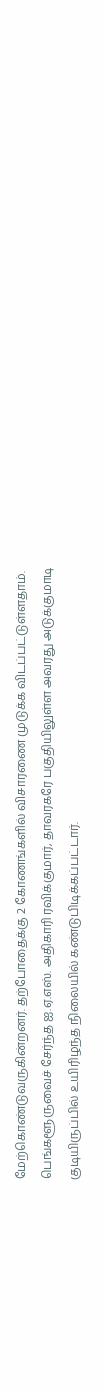மேற்கொண்டுவருகின்றனர். தற்போதைக்கு 2 கோணங்களில் விசாரணை முடுக்க விடப்பட்டுள்ளதாம்.
பெங்களூருவைச் சேர்ந்த ஐ.ஏ.எஸ். அதிகாரி ரவிக்குமார், தாவரகரே பகுதியிலுள்ள அவரது அடுக்குமாடி குடியிருப்பில் உயிரிழந்த நிலையில் கண்டுபிடிக்கப்பட்டார்.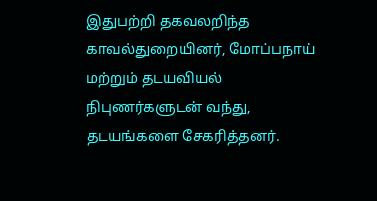இதுபற்றி தகவலறிந்த காவல்துறையினர், மோப்பநாய் மற்றும் தடயவியல் நிபுணர்களுடன் வந்து, தடயங்களை சேகரித்தனர்.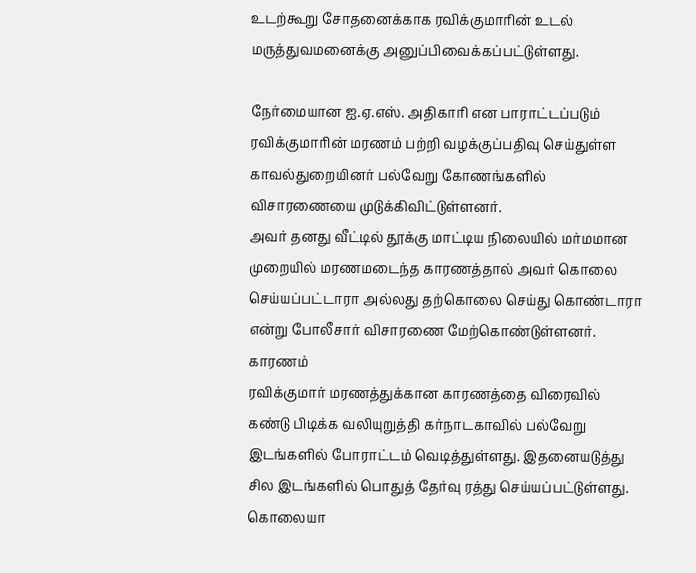உடற்கூறு சோதனைக்காக ரவிக்குமாரின் உடல் மருத்துவமனைக்கு அனுப்பிவைக்கப்பட்டுள்ளது.

நேர்மையான ஐ.ஏ.எஸ். அதிகாரி என பாராட்டப்படும் ரவிக்குமாரின் மரணம் பற்றி வழக்குப்பதிவு செய்துள்ள காவல்துறையினர் பல்வேறு கோணங்களில் விசாரணையை முடுக்கிவிட்டுள்ளனர்.
அவர் தனது வீட்டில் தூக்கு மாட்டிய நிலையில் மர்மமான முறையில் மரணமடைந்த காரணத்தால் அவர் கொலை செய்யப்பட்டாரா அல்லது தற்கொலை செய்து கொண்டாரா என்று போலீசார் விசாரணை மேற்கொண்டுள்ளனர்.
காரணம்
ரவிக்குமார் மரணத்துக்கான காரணத்தை விரைவில் கண்டு பிடிக்க வலியுறுத்தி கர்நாடகாவில் பல்வேறு இடங்களில் போராட்டம் வெடித்துள்ளது. இதனையடுத்து சில இடங்களில் பொதுத் தேர்வு ரத்து செய்யப்பட்டுள்ளது.
கொலையா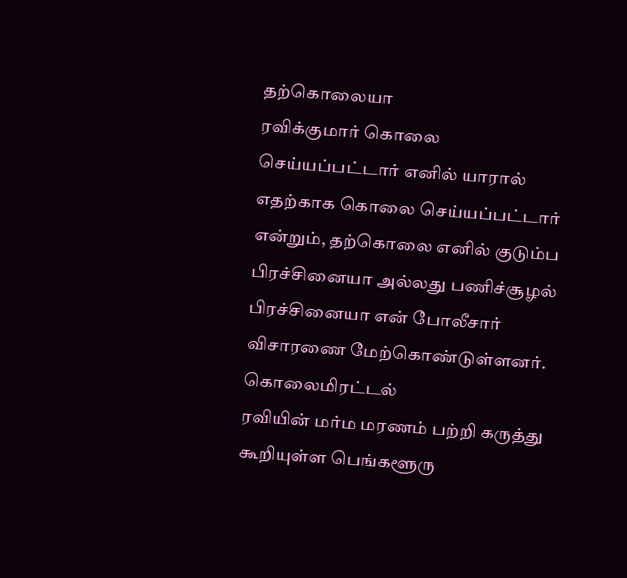தற்கொலையா
ரவிக்குமார் கொலை செய்யப்பட்டார் எனில் யாரால் எதற்காக கொலை செய்யப்பட்டார் என்றும், தற்கொலை எனில் குடும்ப பிரச்சினையா அல்லது பணிச்சூழல் பிரச்சினையா என் போலீசார் விசாரணை மேற்கொண்டுள்ளனர்.
கொலைமிரட்டல்
ரவியின் மர்ம மரணம் பற்றி கருத்து கூறியுள்ள பெங்களூரு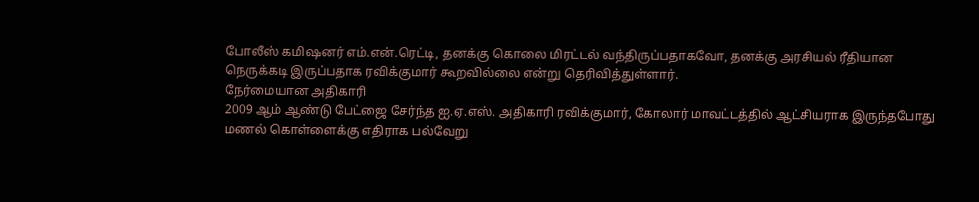போலீஸ் கமிஷனர் எம்.என்.ரெட்டி, தனக்கு கொலை மிரட்டல் வந்திருப்பதாகவோ, தனக்கு அரசியல் ரீதியான நெருக்கடி இருப்பதாக ரவிக்குமார் கூறவில்லை என்று தெரிவித்துள்ளார்.
நேர்மையான அதிகாரி
2009 ஆம் ஆண்டு பேட்ஜை சேர்ந்த ஐ.ஏ.எஸ். அதிகாரி ரவிக்குமார், கோலார் மாவட்டத்தில் ஆட்சியராக இருந்தபோது மணல் கொள்ளைக்கு எதிராக பல்வேறு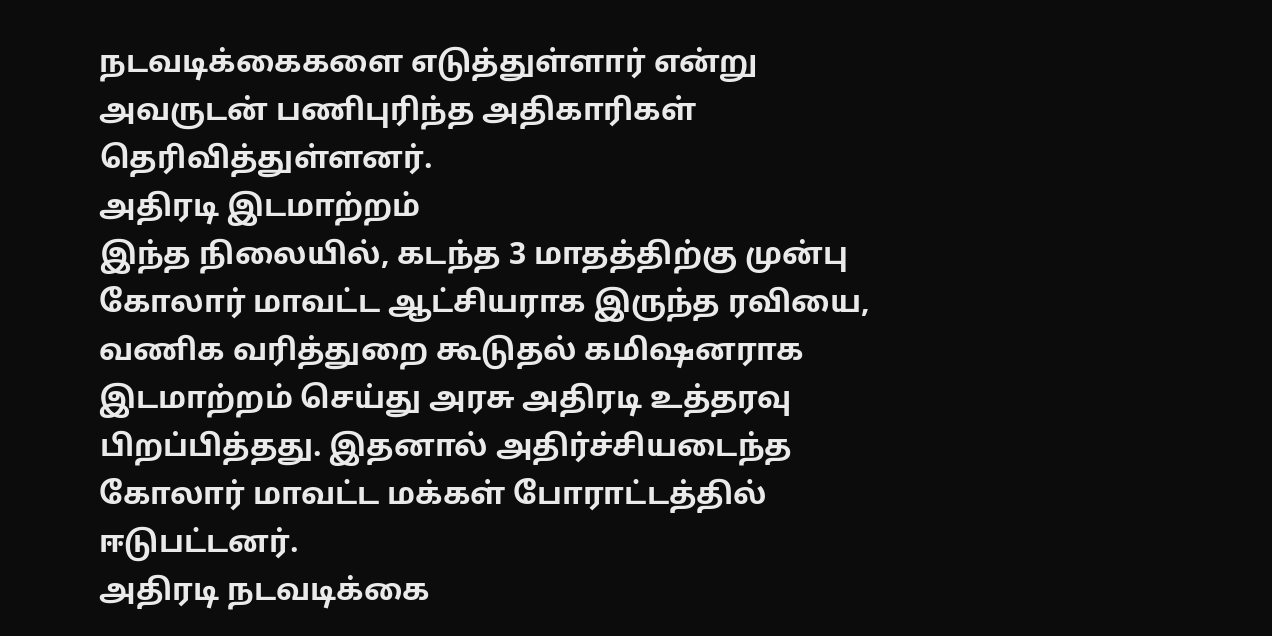நடவடிக்கைகளை எடுத்துள்ளார் என்று அவருடன் பணிபுரிந்த அதிகாரிகள் தெரிவித்துள்ளனர்.
அதிரடி இடமாற்றம்
இந்த நிலையில், கடந்த 3 மாதத்திற்கு முன்பு கோலார் மாவட்ட ஆட்சியராக இருந்த ரவியை, வணிக வரித்துறை கூடுதல் கமிஷனராக இடமாற்றம் செய்து அரசு அதிரடி உத்தரவு பிறப்பித்தது. இதனால் அதிர்ச்சியடைந்த கோலார் மாவட்ட மக்கள் போராட்டத்தில் ஈடுபட்டனர்.
அதிரடி நடவடிக்கை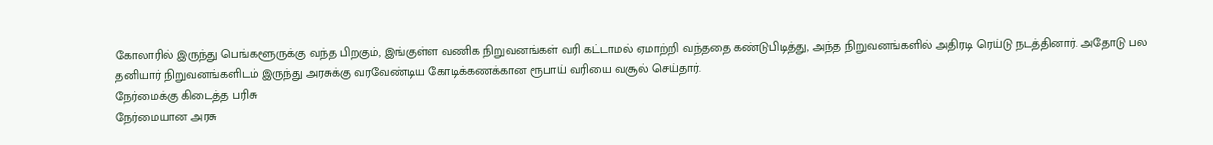கோலாரில் இருந்து பெங்களூருக்கு வந்த பிறகும், இங்குள்ள வணிக நிறுவனங்கள் வரி கட்டாமல் ஏமாற்றி வந்ததை கண்டுபிடித்து, அந்த நிறுவனங்களில் அதிரடி ரெய்டு நடத்தினார். அதோடு பல தனியார் நிறுவனங்களிடம் இருந்து அரசுக்கு வரவேண்டிய கோடிக்கணக்கான ரூபாய் வரியை வசூல் செய்தார்.
நேர்மைக்கு கிடைத்த பரிசு
நேர்மையான அரசு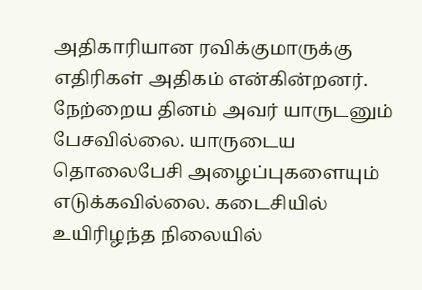அதிகாரியான ரவிக்குமாருக்கு எதிரிகள் அதிகம் என்கின்றனர். நேற்றைய தினம் அவர் யாருடனும் பேசவில்லை. யாருடைய தொலைபேசி அழைப்புகளையும் எடுக்கவில்லை. கடைசியில் உயிரிழந்த நிலையில்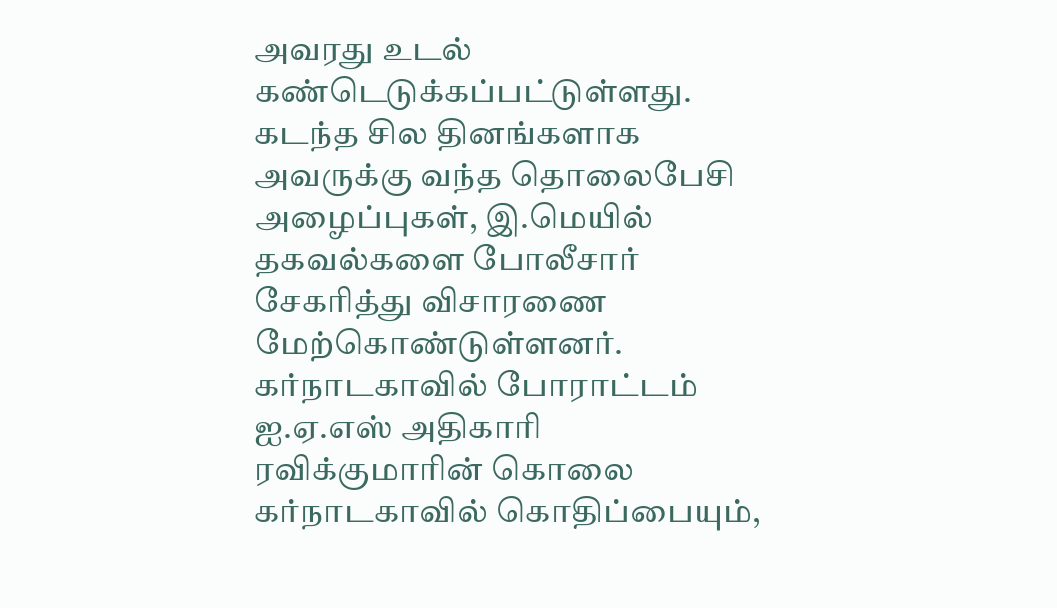அவரது உடல் கண்டெடுக்கப்பட்டுள்ளது. கடந்த சில தினங்களாக அவருக்கு வந்த தொலைபேசி அழைப்புகள், இ.மெயில் தகவல்களை போலீசார் சேகரித்து விசாரணை மேற்கொண்டுள்ளனர்.
கர்நாடகாவில் போராட்டம்
ஐ.ஏ.எஸ் அதிகாரி ரவிக்குமாரின் கொலை கர்நாடகாவில் கொதிப்பையும்,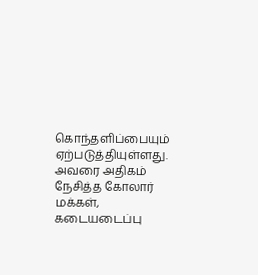கொந்தளிப்பையும் ஏற்படுத்தியுள்ளது. அவரை அதிகம் நேசித்த கோலார் மக்கள், கடையடைப்பு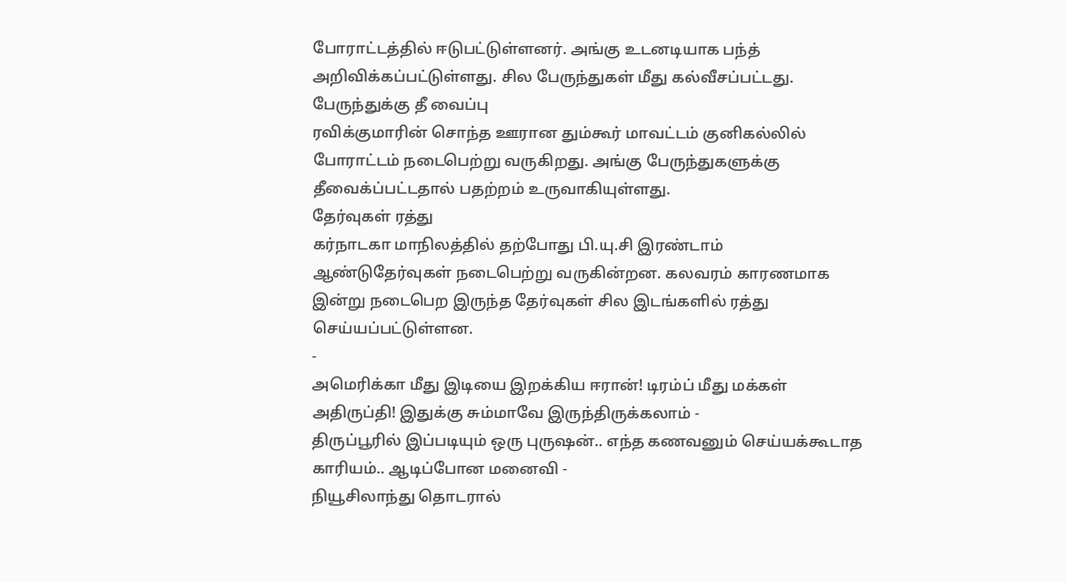போராட்டத்தில் ஈடுபட்டுள்ளனர். அங்கு உடனடியாக பந்த் அறிவிக்கப்பட்டுள்ளது. சில பேருந்துகள் மீது கல்வீசப்பட்டது.
பேருந்துக்கு தீ வைப்பு
ரவிக்குமாரின் சொந்த ஊரான தும்கூர் மாவட்டம் குனிகல்லில் போராட்டம் நடைபெற்று வருகிறது. அங்கு பேருந்துகளுக்கு தீவைக்ப்பட்டதால் பதற்றம் உருவாகியுள்ளது.
தேர்வுகள் ரத்து
கர்நாடகா மாநிலத்தில் தற்போது பி.யு.சி இரண்டாம் ஆண்டுதேர்வுகள் நடைபெற்று வருகின்றன. கலவரம் காரணமாக இன்று நடைபெற இருந்த தேர்வுகள் சில இடங்களில் ரத்து செய்யப்பட்டுள்ளன.
-
அமெரிக்கா மீது இடியை இறக்கிய ஈரான்! டிரம்ப் மீது மக்கள் அதிருப்தி! இதுக்கு சும்மாவே இருந்திருக்கலாம் -
திருப்பூரில் இப்படியும் ஒரு புருஷன்.. எந்த கணவனும் செய்யக்கூடாத காரியம்.. ஆடிப்போன மனைவி -
நியூசிலாந்து தொடரால்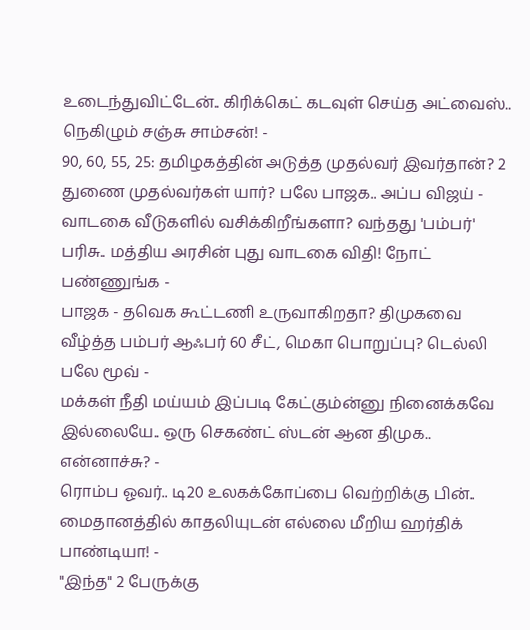உடைந்துவிட்டேன்.. கிரிக்கெட் கடவுள் செய்த அட்வைஸ்.. நெகிழும் சஞ்சு சாம்சன்! -
90, 60, 55, 25: தமிழகத்தின் அடுத்த முதல்வர் இவர்தான்? 2 துணை முதல்வர்கள் யார்? பலே பாஜக.. அப்ப விஜய் -
வாடகை வீடுகளில் வசிக்கிறீங்களா? வந்தது 'பம்பர்' பரிசு.. மத்திய அரசின் புது வாடகை விதி! நோட் பண்ணுங்க -
பாஜக - தவெக கூட்டணி உருவாகிறதா? திமுகவை வீழ்த்த பம்பர் ஆஃபர் 60 சீட், மெகா பொறுப்பு? டெல்லி பலே மூவ் -
மக்கள் நீதி மய்யம் இப்படி கேட்கும்ன்னு நினைக்கவே இல்லையே.. ஒரு செகண்ட் ஸ்டன் ஆன திமுக.. என்னாச்சு? -
ரொம்ப ஓவர்.. டி20 உலகக்கோப்பை வெற்றிக்கு பின்.. மைதானத்தில் காதலியுடன் எல்லை மீறிய ஹர்திக் பாண்டியா! -
"இந்த" 2 பேருக்கு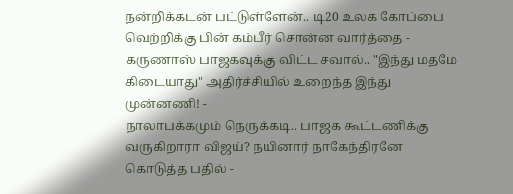நன்றிக்கடன் பட்டுள்ளேன்.. டி20 உலக கோப்பை வெற்றிக்கு பின் கம்பீர் சொன்ன வார்த்தை -
கருணாஸ் பாஜகவுக்கு விட்ட சவால்.. "இந்து மதமே கிடையாது" அதிர்ச்சியில் உறைந்த இந்து முன்னணி! -
நாலாபக்கமும் நெருக்கடி.. பாஜக கூட்டணிக்கு வருகிறாரா விஜய்? நயினார் நாகேந்திரனே கொடுத்த பதில் -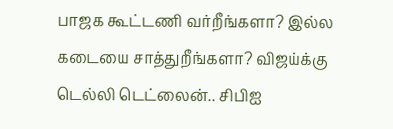பாஜக கூட்டணி வர்றீங்களா? இல்ல கடையை சாத்துறீங்களா? விஜய்க்கு டெல்லி டெட்லைன்.. சிபிஐ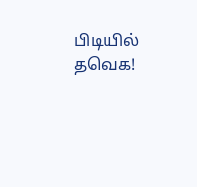பிடியில் தவெக!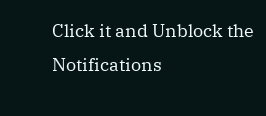Click it and Unblock the Notifications